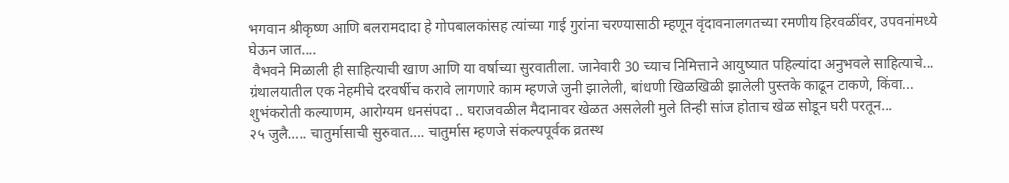भगवान श्रीकृष्ण आणि बलरामदादा हे गोपबालकांसह त्यांच्या गाई गुरांना चरण्यासाठी म्हणून वृंदावनालगतच्या रमणीय हिरवळींवर, उपवनांमध्ये घेऊन जात....
 वैभवने मिळाली ही साहित्याची खाण आणि या वर्षाच्या सुरवातीला. जानेवारी 30 च्याच निमित्ताने आयुष्यात पहिल्यांदा अनुभवले साहित्याचे...
ग्रंथालयातील एक नेहमीचे दरवर्षीच करावे लागणारे काम म्हणजे जुनी झालेली, बांधणी खिळखिळी झालेली पुस्तके काढून टाकणे, किंवा...
शुभंकरोती कल्याणम, आरोग्यम धनसंपदा .. घराजवळील मैदानावर खेळत असलेली मुले तिन्ही सांज होताच खेळ सोडून घरी परतून...
२५ जुलै….. चातुर्मासाची सुरुवात…. चातुर्मास म्हणजे संकल्पपूर्वक व्रतस्थ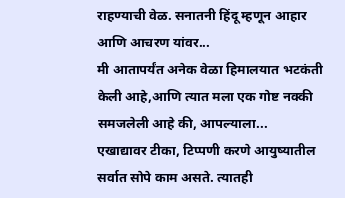राहण्याची वेळ. सनातनी हिंदू म्हणून आहार आणि आचरण यांवर...
मी आतापर्यंत अनेक वेळा हिमालयात भटकंती केली आहे,आणि त्यात मला एक गोष्ट नक्की समजलेली आहे की, आपल्याला...
एखाद्यावर टीका, टिप्पणी करणे आयुष्यातील सर्वात सोपे काम असते. त्यातही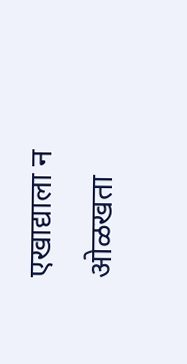एखाद्याला न ओळखता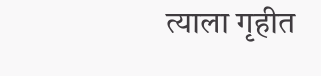त्याला गृहीत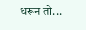धरून तो...